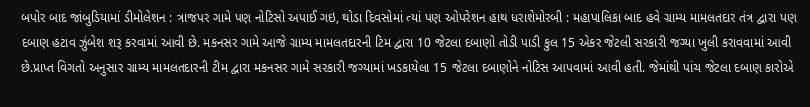બપોર બાદ જાંબુડિયામાં ડીમોલેશન : ત્રાજપર ગામે પણ નોટિસો અપાઈ ગઇ, થોડા દિવસોમાં ત્યાં પણ ઓપરેશન હાથ ધરાશેમોરબી : મહાપાલિકા બાદ હવે ગ્રામ્ય મામલતદાર તંત્ર દ્વારા પણ દબાણ હટાવ ઝુંબેશ શરૂ કરવામાં આવી છે. મકનસર ગામે આજે ગ્રામ્ય મામલતદારની ટિમ દ્વારા 10 જેટલા દબાણો તોડી પાડી કુલ 15 એકર જેટલી સરકારી જગ્યા ખુલી કરાવવામાં આવી છે.પ્રાપ્ત વિગતો અનુસાર ગ્રામ્ય મામલતદારની ટીમ દ્વારા મકનસર ગામે સરકારી જગ્યામાં ખડકાયેલા 15 જેટલા દબાણોને નોટિસ આપવામાં આવી હતી. જેમાંથી પાંચ જેટલા દબાણ કારોએ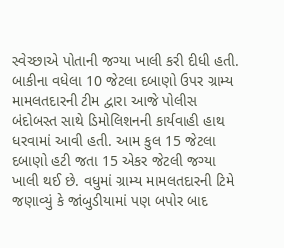સ્વેચ્છાએ પોતાની જગ્યા ખાલી કરી દીધી હતી. બાકીના વધેલા 10 જેટલા દબાણો ઉપર ગ્રામ્ય મામલતદારની ટીમ દ્વારા આજે પોલીસ બંદોબસ્ત સાથે ડિમોલિશનની કાર્યવાહી હાથ ધરવામાં આવી હતી. આમ કુલ 15 જેટલા દબાણો હટી જતા 15 એકર જેટલી જગ્યા ખાલી થઈ છે. વધુમાં ગ્રામ્ય મામલતદારની ટિમે જણાવ્યું કે જાંબુડીયામાં પણ બપોર બાદ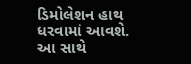ડિમોલેશન હાથ ધરવામાં આવશે. આ સાથે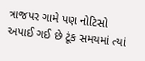ત્રાજપર ગામે પણ નોટિસો અપાઈ ગઈ છે ટૂંક સમયમાં ત્યાં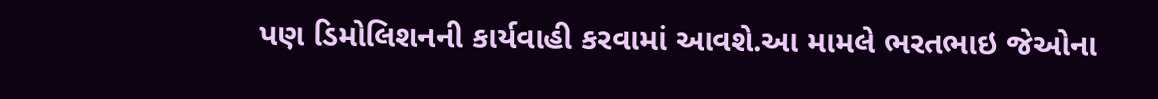પણ ડિમોલિશનની કાર્યવાહી કરવામાં આવશે.આ મામલે ભરતભાઇ જેઓના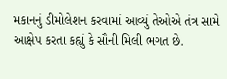મકાનનું ડીમોલેશન કરવામાં આવ્યું તેઓએ તંત્ર સામે આક્ષેપ કરતા કહ્યું કે સૌની મિલી ભગત છે.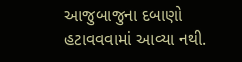આજુબાજુના દબાણો હટાવવવામાં આવ્યા નથી.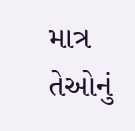માત્ર તેઓનું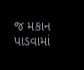જ મકાન પાડવામાં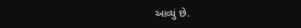આવ્યું છે.